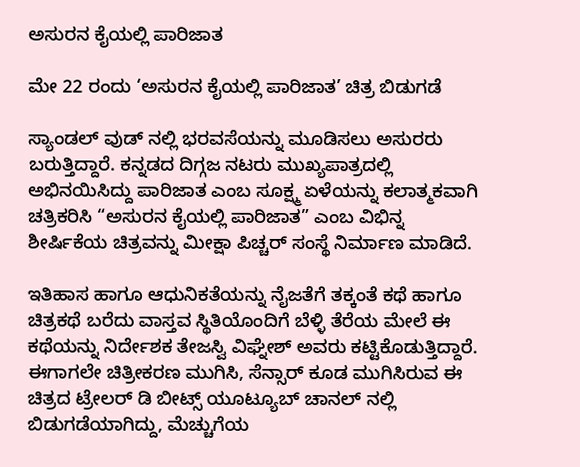ಅಸುರನ ಕೈಯಲ್ಲಿ ಪಾರಿಜಾತ

ಮೇ 22 ರಂದು ‘ಅಸುರನ ಕೈಯಲ್ಲಿ ಪಾರಿಜಾತ’ ಚಿತ್ರ ಬಿಡುಗಡೆ

ಸ್ಯಾಂಡಲ್ ವುಡ್ ನಲ್ಲಿ ಭರವಸೆಯನ್ನು ಮೂಡಿಸಲು ಅಸುರರು ಬರುತ್ತಿದ್ದಾರೆ. ಕನ್ನಡದ ದಿಗ್ಗಜ ನಟರು ಮುಖ್ಯಪಾತ್ರದಲ್ಲಿ ಅಭಿನಯಿಸಿದ್ದು ಪಾರಿಜಾತ ಎಂಬ ಸೂಕ್ಷ್ಮ ಏಳೆಯನ್ನು ಕಲಾತ್ಮಕವಾಗಿ ಚತ್ರಿಕರಿಸಿ “ಅಸುರನ ಕೈಯಲ್ಲಿ ಪಾರಿಜಾತ” ಎಂಬ ವಿಭಿನ್ನ ಶೀರ್ಷಿಕೆಯ ಚಿತ್ರವನ್ನು ಮೀಕ್ಷಾ ಪಿಚ್ಚರ್ ಸಂಸ್ಥೆ ನಿರ್ಮಾಣ ಮಾಡಿದೆ.

ಇತಿಹಾಸ ಹಾಗೂ ಆಧುನಿಕತೆಯನ್ನು ನೈಜತೆಗೆ ತಕ್ಕಂತೆ ಕಥೆ ಹಾಗೂ ಚಿತ್ರಕಥೆ ಬರೆದು ವಾಸ್ತವ ಸ್ಥಿತಿಯೊಂದಿಗೆ ಬೆಳ್ಳಿ ತೆರೆಯ ಮೇಲೆ ಈ ಕಥೆಯನ್ನು ನಿರ್ದೇಶಕ ತೇಜಸ್ವಿ ವಿಘ್ನೇಶ್ ಅವರು ಕಟ್ಟಿಕೊಡುತ್ತಿದ್ದಾರೆ. ಈಗಾಗಲೇ ಚಿತ್ರೀಕರಣ ಮುಗಿಸಿ, ಸೆನ್ಸಾರ್ ಕೂಡ ಮುಗಿಸಿರುವ ಈ ಚಿತ್ರದ ಟ್ರೇಲರ್ ಡಿ ಬೀಟ್ಸ್ ಯೂಟ್ಯೂಬ್ ಚಾನಲ್ ನಲ್ಲಿ ಬಿಡುಗಡೆಯಾಗಿದ್ದು, ಮೆಚ್ಚುಗೆಯ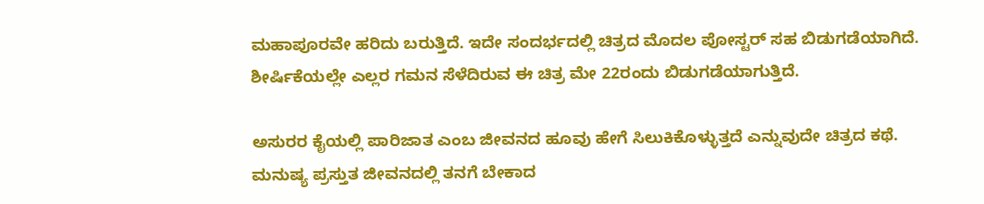ಮಹಾಪೂರವೇ ಹರಿದು ಬರುತ್ತಿದೆ. ಇದೇ ಸಂದರ್ಭದಲ್ಲಿ ಚಿತ್ರದ ಮೊದಲ ಪೋಸ್ಟರ್ ಸಹ ಬಿಡುಗಡೆಯಾಗಿದೆ. ಶೀರ್ಷಿಕೆಯಲ್ಲೇ ಎಲ್ಲರ ಗಮನ ಸೆಳೆದಿರುವ ಈ ಚಿತ್ರ ಮೇ 22ರಂದು ಬಿಡುಗಡೆಯಾಗುತ್ತಿದೆ.

ಅಸುರರ ಕೈಯಲ್ಲಿ ಪಾರಿಜಾತ ಎಂಬ ಜೀವನದ ಹೂವು ಹೇಗೆ ಸಿಲುಕಿಕೊಳ್ಳುತ್ತದೆ ಎನ್ನುವುದೇ ಚಿತ್ರದ ಕಥೆ. ಮನುಷ್ಯ ಪ್ರಸ್ತುತ ಜೀವನದಲ್ಲಿ ತನಗೆ ಬೇಕಾದ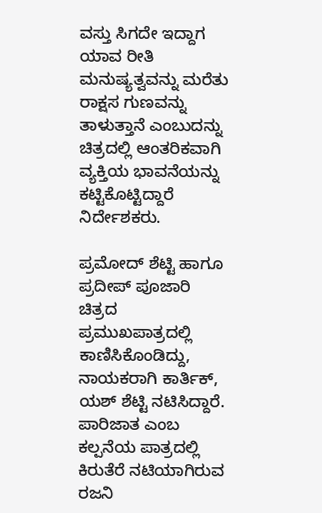ವಸ್ತು ಸಿಗದೇ ಇದ್ದಾಗ ಯಾವ ರೀತಿ ಮನುಷ್ಯತ್ವವನ್ನು ಮರೆತು ರಾಕ್ಷಸ ಗುಣವನ್ನು ತಾಳುತ್ತಾನೆ ಎಂಬುದನ್ನು ಚಿತ್ರದಲ್ಲಿ ಆಂತರಿಕವಾಗಿ ವ್ಯಕ್ತಿಯ ಭಾವನೆಯನ್ನು ಕಟ್ಟಿಕೊಟ್ಟಿದ್ದಾರೆ ನಿರ್ದೇಶಕರು.

ಪ್ರಮೋದ್ ಶೆಟ್ಟಿ ಹಾಗೂ ಪ್ರದೀಪ್ ಪೂಜಾರಿ ಚಿತ್ರದ ಪ್ರಮುಖಪಾತ್ರದಲ್ಲಿ ಕಾಣಿಸಿಕೊಂಡಿದ್ದು, ನಾಯಕರಾಗಿ ಕಾರ್ತಿಕ್, ಯಶ್ ಶೆಟ್ಟಿ ನಟಿಸಿದ್ದಾರೆ. ಪಾರಿಜಾತ ಎಂಬ ಕಲ್ಪನೆಯ ಪಾತ್ರದಲ್ಲಿ ಕಿರುತೆರೆ ನಟಿಯಾಗಿರುವ ರಜನಿ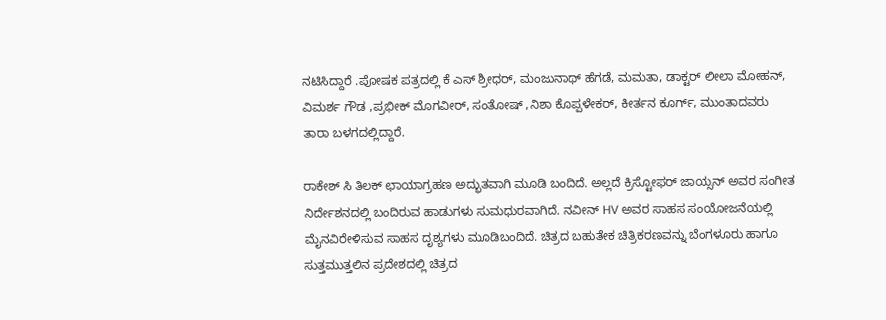ನಟಿಸಿದ್ದಾರೆ .ಪೋಷಕ ಪತ್ರದಲ್ಲಿ ಕೆ ಎಸ್ ಶ್ರೀಧರ್, ಮಂಜುನಾಥ್ ಹೆಗಡೆ, ಮಮತಾ, ಡಾಕ್ಟರ್ ಲೀಲಾ ಮೋಹನ್, ವಿಮರ್ಶ ಗೌಡ ,ಪ್ರಭೀಕ್ ಮೊಗವೀರ್, ಸಂತೋಷ್ ,ನಿಶಾ ಕೊಪ್ಪಳೇಕರ್, ಕೀರ್ತನ ಕೂರ್ಗ್, ಮುಂತಾದವರು ತಾರಾ ಬಳಗದಲ್ಲಿದ್ದಾರೆ.

ರಾಕೇಶ್ ಸಿ ತಿಲಕ್ ಛಾಯಾಗ್ರಹಣ ಅದ್ಭುತವಾಗಿ ಮೂಡಿ ಬಂದಿದೆ. ಅಲ್ಲದೆ ಕ್ರಿಸ್ಟೋಫರ್ ಜಾಯ್ಸನ್ ಅವರ ಸಂಗೀತ ನಿರ್ದೇಶನದಲ್ಲಿ ಬಂದಿರುವ ಹಾಡುಗಳು ಸುಮಧುರವಾಗಿದೆ. ನವೀನ್ HV ಅವರ ಸಾಹಸ ಸಂಯೋಜನೆಯಲ್ಲಿ ಮೈನವಿರೇಳಿಸುವ ಸಾಹಸ ದೃಶ್ಯಗಳು ಮೂಡಿಬಂದಿದೆ. ಚಿತ್ರದ ಬಹುತೇಕ ಚಿತ್ರಿಕರಣವನ್ನು ಬೆಂಗಳೂರು ಹಾಗೂ ಸುತ್ತಮುತ್ತಲಿನ ಪ್ರದೇಶದಲ್ಲಿ ಚಿತ್ರದ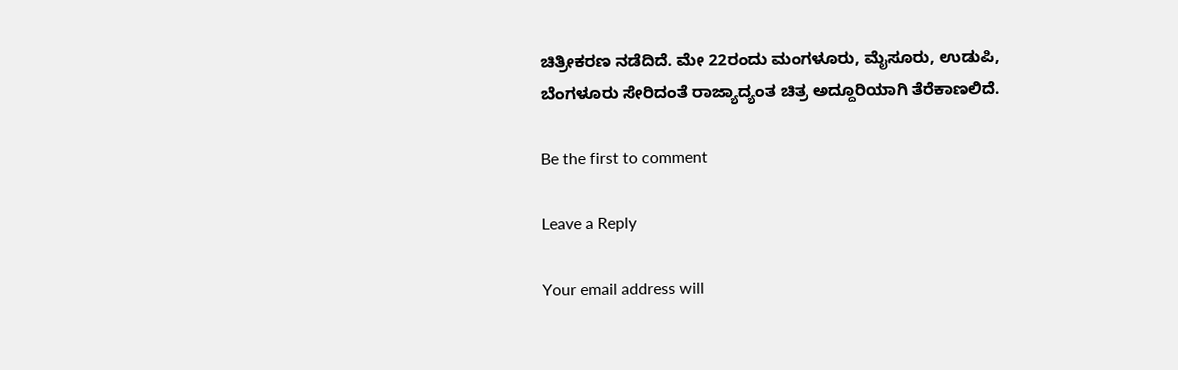ಚಿತ್ರೀಕರಣ ನಡೆದಿದೆ. ಮೇ 22ರಂದು ಮಂಗಳೂರು, ಮೈಸೂರು, ಉಡುಪಿ, ಬೆಂಗಳೂರು ಸೇರಿದಂತೆ ರಾಜ್ಯಾದ್ಯಂತ ಚಿತ್ರ ಅದ್ದೂರಿಯಾಗಿ ತೆರೆಕಾಣಲಿದೆ.

Be the first to comment

Leave a Reply

Your email address will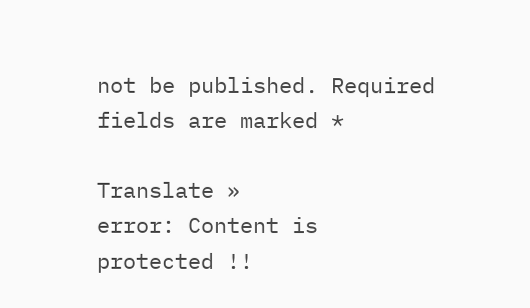not be published. Required fields are marked *

Translate »
error: Content is protected !!